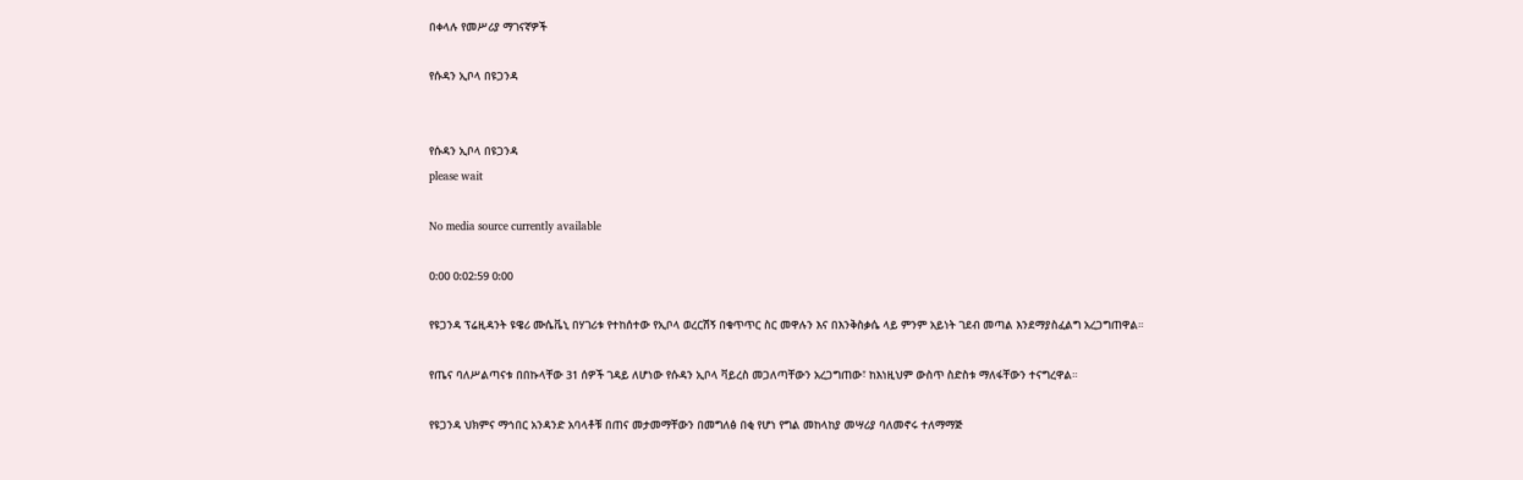በቀላሉ የመሥሪያ ማገናኛዎች

የሱዳን ኢቦላ በዩጋንዳ


የሱዳን ኢቦላ በዩጋንዳ
please wait

No media source currently available

0:00 0:02:59 0:00

የዩጋንዳ ፕሬዚዳንት ዩዌሪ ሙሴቬኒ በሃገሪቱ የተከሰተው የኢቦላ ወረርሽኝ በቁጥጥር ስር መዋሉን እና በእንቅስቃሴ ላይ ምንም አይነት ገደብ መጣል እንደማያስፈልግ አረጋግጠዋል።

የጤና ባለሥልጣናቱ በበኩላቸው 31 ሰዎች ገዳይ ለሆነው የሱዳን ኢቦላ ቫይረስ መጋለጣቸውን አረጋግጠው፣ ከእነዚህም ውስጥ ስድስቱ ማለፋቸውን ተናግረዋል።

የዩጋንዳ ህክምና ማኅበር አንዳንድ አባላቶቹ በጠና መታመማቸውን በመግለፅ በቂ የሆነ የግል መከላከያ መሣሪያ ባለመኖሩ ተለማማጅ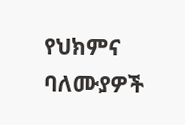የህክምና ባለሙያዎች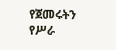የጀመሩትን የሥራ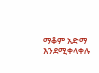ማቆም አድማ እንደሚቀላቀሉ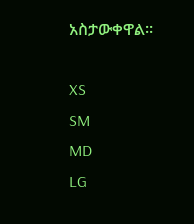አስታውቀዋል።

XS
SM
MD
LG